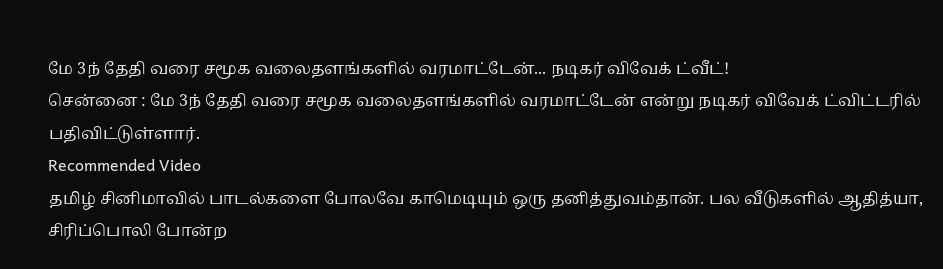மே 3ந் தேதி வரை சமூக வலைதளங்களில் வரமாட்டேன்... நடிகர் விவேக் ட்வீட்!
சென்னை : மே 3ந் தேதி வரை சமூக வலைதளங்களில் வரமாட்டேன் என்று நடிகர் விவேக் ட்விட்டரில் பதிவிட்டுள்ளார்.
Recommended Video
தமிழ் சினிமாவில் பாடல்களை போலவே காமெடியும் ஒரு தனித்துவம்தான். பல வீடுகளில் ஆதித்யா, சிரிப்பொலி போன்ற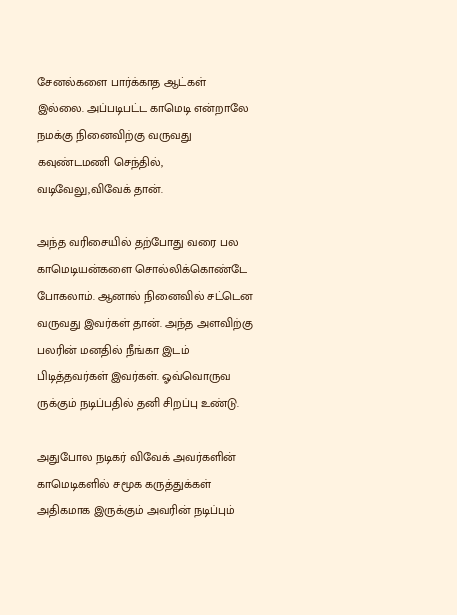சேனல்களை பார்க்காத ஆட்கள் இல்லை. அப்படிபட்ட காமெடி என்றாலே நமக்கு நினைவிற்கு வருவது கவுண்டமணி செந்தில், வடிவேலு,விவேக் தான்.

அந்த வரிசையில் தற்போது வரை பல காமெடியன்களை சொல்லிக்கொண்டே போகலாம். ஆனால் நினைவில் சட்டென வருவது இவர்கள் தான். அந்த அளவிற்கு பலரின் மனதில் நீங்கா இடம் பிடித்தவர்கள் இவர்கள். ஓவ்வொருவ ருக்கும் நடிப்பதில் தனி சிறப்பு உண்டு.

அதுபோல நடிகர் விவேக் அவர்களின் காமெடிகளில் சமூக கருத்துக்கள் அதிகமாக இருக்கும் அவரின் நடிப்பும்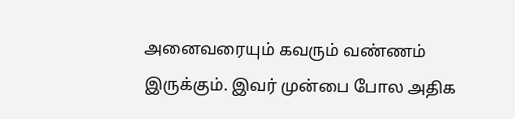அனைவரையும் கவரும் வண்ணம் இருக்கும். இவர் முன்பை போல அதிக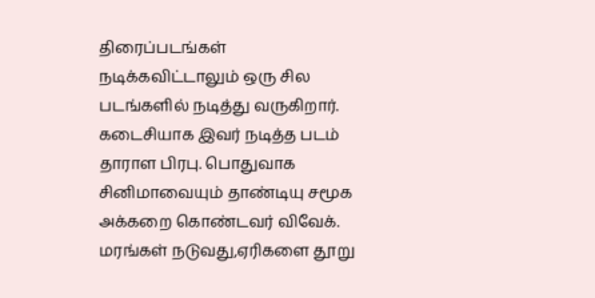திரைப்படங்கள் நடிக்கவிட்டாலும் ஒரு சில படங்களில் நடித்து வருகிறார்.
கடைசியாக இவர் நடித்த படம் தாராள பிரபு. பொதுவாக சினிமாவையும் தாண்டியு சமூக அக்கறை கொண்டவர் விவேக். மரங்கள் நடுவது,ஏரிகளை தூறு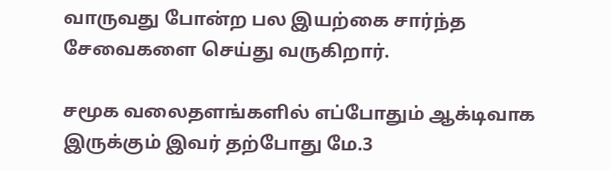வாருவது போன்ற பல இயற்கை சார்ந்த சேவைகளை செய்து வருகிறார்.

சமூக வலைதளங்களில் எப்போதும் ஆக்டிவாக இருக்கும் இவர் தற்போது மே.3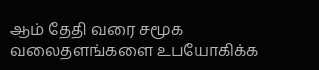ஆம் தேதி வரை சமூக வலைதளங்களை உபயோகிக்க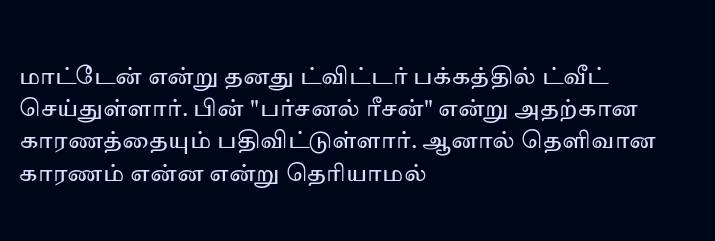மாட்டேன் என்று தனது ட்விட்டர் பக்கத்தில் ட்வீட் செய்துள்ளார். பின் "பர்சனல் ரீசன்" என்று அதற்கான காரணத்தையும் பதிவிட்டுள்ளார். ஆனால் தெளிவான காரணம் என்ன என்று தெரியாமல்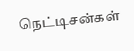நெட்டிசன்கள்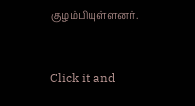குழம்பியுள்ளனர்.


Click it and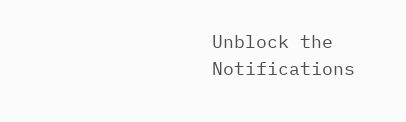Unblock the Notifications